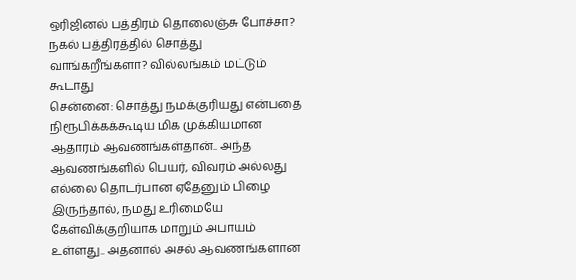ஒரிஜினல் பத்திரம் தொலைஞ்சு போச்சா? நகல் பத்திரத்தில் சொத்து வாங்கறீங்களா? வில்லங்கம் மட்டும் கூடாது
சென்னை: சொத்து நமக்குரியது என்பதை நிரூபிக்கக்கூடிய மிக முக்கியமான ஆதாரம் ஆவணங்கள்தான்.. அந்த ஆவணங்களில் பெயர், விவரம் அல்லது எல்லை தொடர்பான ஏதேனும் பிழை இருந்தால், நமது உரிமையே கேள்விக்குறியாக மாறும் அபாயம் உள்ளது.. அதனால் அசல் ஆவணங்களான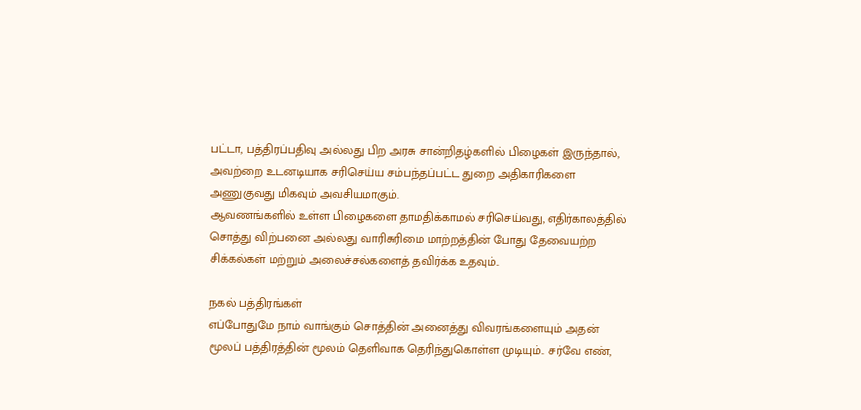பட்டா, பத்திரப்பதிவு அல்லது பிற அரசு சான்றிதழ்களில் பிழைகள் இருந்தால், அவற்றை உடனடியாக சரிசெய்ய சம்பந்தப்பட்ட துறை அதிகாரிகளை அணுகுவது மிகவும் அவசியமாகும்.
ஆவணங்களில் உள்ள பிழைகளை தாமதிக்காமல் சரிசெய்வது, எதிர்காலத்தில் சொத்து விற்பனை அல்லது வாரிசுரிமை மாற்றத்தின் போது தேவையற்ற சிக்கல்கள் மற்றும் அலைச்சல்களைத் தவிர்க்க உதவும்..

நகல் பத்திரங்கள்
எப்போதுமே நாம் வாங்கும் சொத்தின் அனைத்து விவரங்களையும் அதன் மூலப் பத்திரத்தின் மூலம் தெளிவாக தெரிந்துகொள்ள முடியும்.. சர்வே எண்,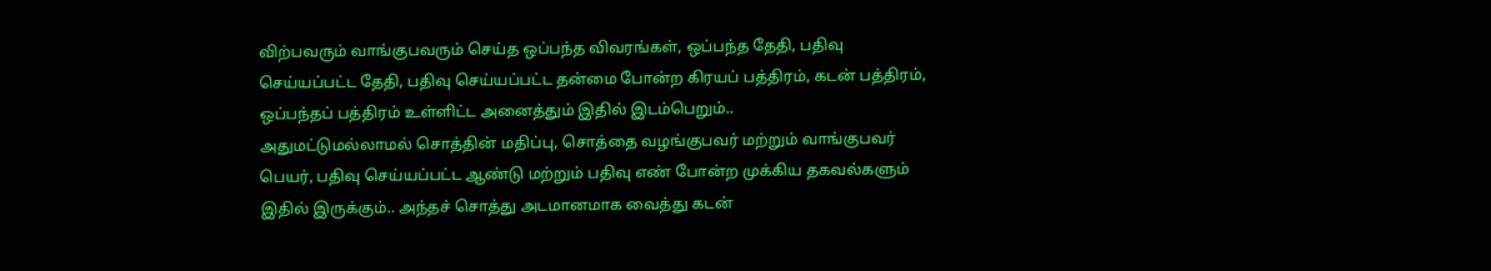விற்பவரும் வாங்குபவரும் செய்த ஒப்பந்த விவரங்கள், ஒப்பந்த தேதி, பதிவு செய்யப்பட்ட தேதி, பதிவு செய்யப்பட்ட தன்மை போன்ற கிரயப் பத்திரம், கடன் பத்திரம், ஒப்பந்தப் பத்திரம் உள்ளிட்ட அனைத்தும் இதில் இடம்பெறும்..
அதுமட்டுமல்லாமல் சொத்தின் மதிப்பு, சொத்தை வழங்குபவர் மற்றும் வாங்குபவர் பெயர், பதிவு செய்யப்பட்ட ஆண்டு மற்றும் பதிவு எண் போன்ற முக்கிய தகவல்களும் இதில் இருக்கும்.. அந்தச் சொத்து அடமானமாக வைத்து கடன்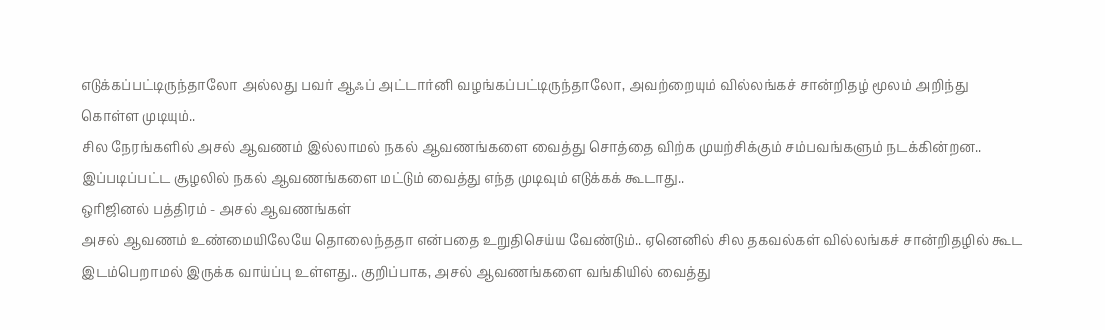எடுக்கப்பட்டிருந்தாலோ அல்லது பவர் ஆஃப் அட்டார்னி வழங்கப்பட்டிருந்தாலோ, அவற்றையும் வில்லங்கச் சான்றிதழ் மூலம் அறிந்து கொள்ள முடியும்..
சில நேரங்களில் அசல் ஆவணம் இல்லாமல் நகல் ஆவணங்களை வைத்து சொத்தை விற்க முயற்சிக்கும் சம்பவங்களும் நடக்கின்றன.. இப்படிப்பட்ட சூழலில் நகல் ஆவணங்களை மட்டும் வைத்து எந்த முடிவும் எடுக்கக் கூடாது..
ஒரிஜினல் பத்திரம் - அசல் ஆவணங்கள்
அசல் ஆவணம் உண்மையிலேயே தொலைந்ததா என்பதை உறுதிசெய்ய வேண்டும்.. ஏனெனில் சில தகவல்கள் வில்லங்கச் சான்றிதழில் கூட இடம்பெறாமல் இருக்க வாய்ப்பு உள்ளது.. குறிப்பாக, அசல் ஆவணங்களை வங்கியில் வைத்து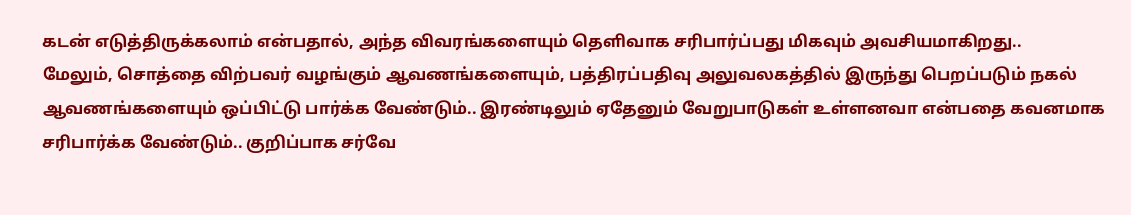கடன் எடுத்திருக்கலாம் என்பதால், அந்த விவரங்களையும் தெளிவாக சரிபார்ப்பது மிகவும் அவசியமாகிறது..
மேலும், சொத்தை விற்பவர் வழங்கும் ஆவணங்களையும், பத்திரப்பதிவு அலுவலகத்தில் இருந்து பெறப்படும் நகல் ஆவணங்களையும் ஒப்பிட்டு பார்க்க வேண்டும்.. இரண்டிலும் ஏதேனும் வேறுபாடுகள் உள்ளனவா என்பதை கவனமாக சரிபார்க்க வேண்டும்.. குறிப்பாக சர்வே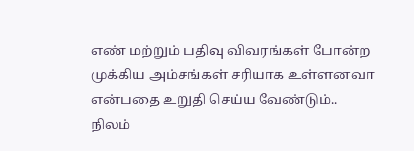எண் மற்றும் பதிவு விவரங்கள் போன்ற முக்கிய அம்சங்கள் சரியாக உள்ளனவா என்பதை உறுதி செய்ய வேண்டும்..
நிலம்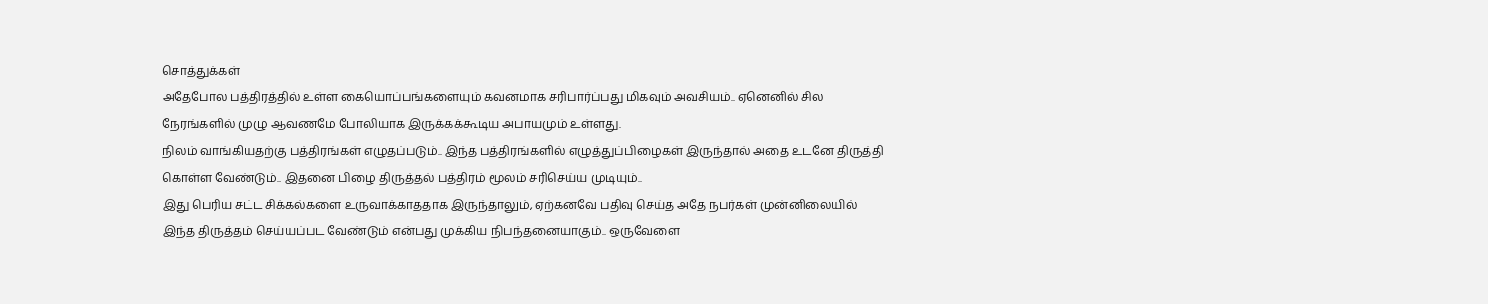சொத்துக்கள்
அதேபோல பத்திரத்தில் உள்ள கையொப்பங்களையும் கவனமாக சரிபார்ப்பது மிகவும் அவசியம்.. ஏனெனில் சில நேரங்களில் முழு ஆவணமே போலியாக இருக்கக்கூடிய அபாயமும் உள்ளது.
நிலம் வாங்கியதற்கு பத்திரங்கள் எழுதப்படும்.. இந்த பத்திரங்களில் எழுத்துப்பிழைகள் இருந்தால் அதை உடனே திருத்தி கொள்ள வேண்டும்.. இதனை பிழை திருத்தல் பத்திரம் மூலம் சரிசெய்ய முடியும்..
இது பெரிய சட்ட சிக்கல்களை உருவாக்காததாக இருந்தாலும், ஏற்கனவே பதிவு செய்த அதே நபர்கள் முன்னிலையில் இந்த திருத்தம் செய்யப்பட வேண்டும் என்பது முக்கிய நிபந்தனையாகும்.. ஒருவேளை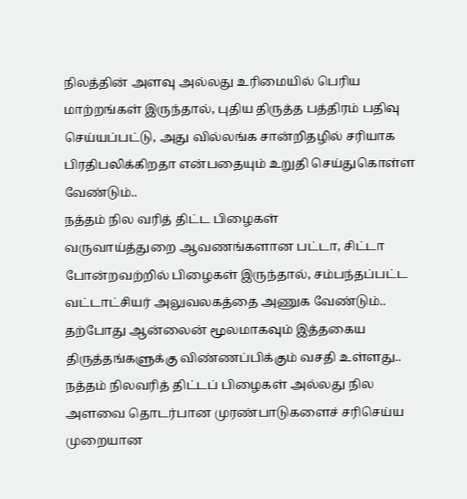நிலத்தின் அளவு அல்லது உரிமையில் பெரிய மாற்றங்கள் இருந்தால், புதிய திருத்த பத்திரம் பதிவு செய்யப்பட்டு, அது வில்லங்க சான்றிதழில் சரியாக பிரதிபலிக்கிறதா என்பதையும் உறுதி செய்துகொள்ள வேண்டும்..
நத்தம் நில வரித் திட்ட பிழைகள்
வருவாய்த்துறை ஆவணங்களான பட்டா, சிட்டா போன்றவற்றில் பிழைகள் இருந்தால், சம்பந்தப்பட்ட வட்டாட்சியர் அலுவலகத்தை அணுக வேண்டும்.. தற்போது ஆன்லைன் மூலமாகவும் இத்தகைய திருத்தங்களுக்கு விண்ணப்பிக்கும் வசதி உள்ளது..
நத்தம் நிலவரித் திட்டப் பிழைகள் அல்லது நில அளவை தொடர்பான முரண்பாடுகளைச் சரிசெய்ய முறையான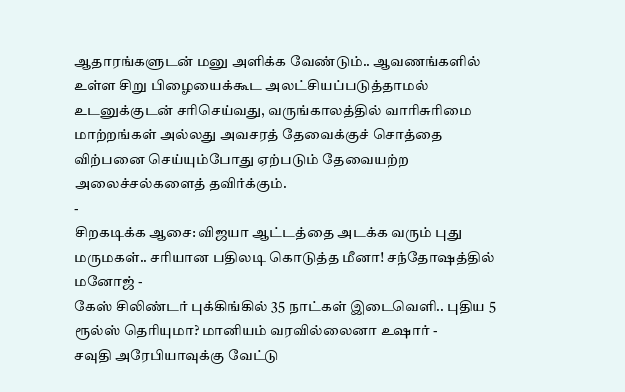ஆதாரங்களுடன் மனு அளிக்க வேண்டும்.. ஆவணங்களில் உள்ள சிறு பிழையைக்கூட அலட்சியப்படுத்தாமல் உடனுக்குடன் சரிசெய்வது, வருங்காலத்தில் வாரிசுரிமை மாற்றங்கள் அல்லது அவசரத் தேவைக்குச் சொத்தை விற்பனை செய்யும்போது ஏற்படும் தேவையற்ற அலைச்சல்களைத் தவிர்க்கும்.
-
சிறகடிக்க ஆசை: விஜயா ஆட்டத்தை அடக்க வரும் புது மருமகள்.. சரியான பதிலடி கொடுத்த மீனா! சந்தோஷத்தில் மனோஜ் -
கேஸ் சிலிண்டர் புக்கிங்கில் 35 நாட்கள் இடைவெளி.. புதிய 5 ரூல்ஸ் தெரியுமா? மானியம் வரவில்லைனா உஷார் -
சவுதி அரேபியாவுக்கு வேட்டு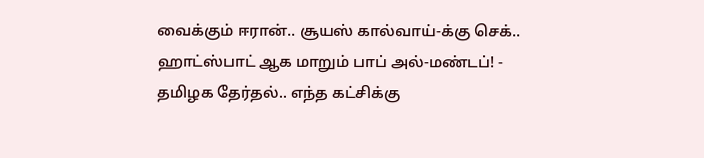வைக்கும் ஈரான்.. சூயஸ் கால்வாய்-க்கு செக்.. ஹாட்ஸ்பாட் ஆக மாறும் பாப் அல்-மண்டப்! -
தமிழக தேர்தல்.. எந்த கட்சிக்கு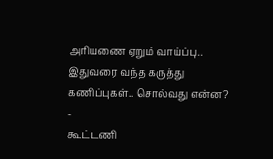அரியணை ஏறும் வாய்ப்பு.. இதுவரை வந்த கருத்து கணிப்புகள்.. சொல்வது என்ன? -
கூட்டணி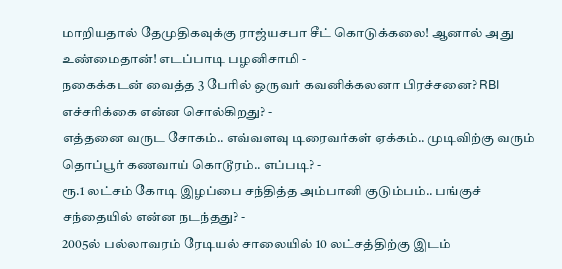மாறியதால் தேமுதிகவுக்கு ராஜ்யசபா சீட் கொடுக்கலை! ஆனால் அது உண்மைதான்! எடப்பாடி பழனிசாமி -
நகைக்கடன் வைத்த 3 பேரில் ஒருவர் கவனிக்கலனா பிரச்சனை? RBI எச்சரிக்கை என்ன சொல்கிறது? -
எத்தனை வருட சோகம்.. எவ்வளவு டிரைவர்கள் ஏக்கம்.. முடிவிற்கு வரும் தொப்பூர் கணவாய் கொடூரம்.. எப்படி? -
ரூ.1 லட்சம் கோடி இழப்பை சந்தித்த அம்பானி குடும்பம்.. பங்குச் சந்தையில் என்ன நடந்தது? -
2005ல் பல்லாவரம் ரேடியல் சாலையில் 10 லட்சத்திற்கு இடம்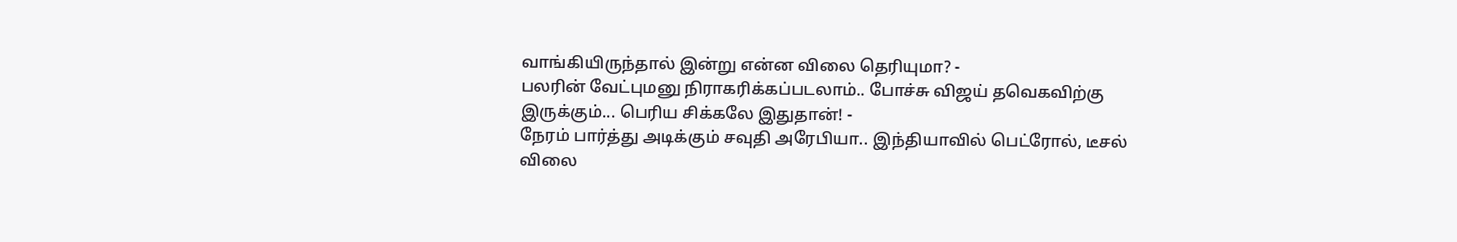வாங்கியிருந்தால் இன்று என்ன விலை தெரியுமா? -
பலரின் வேட்புமனு நிராகரிக்கப்படலாம்.. போச்சு விஜய் தவெகவிற்கு இருக்கும்... பெரிய சிக்கலே இதுதான்! -
நேரம் பார்த்து அடிக்கும் சவுதி அரேபியா.. இந்தியாவில் பெட்ரோல், டீசல் விலை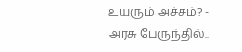உயரும் அச்சம்? -
அரசு பேருந்தில்..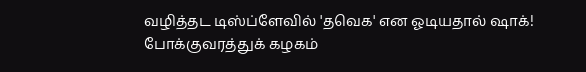வழித்தட டிஸ்ப்ளேவில் 'தவெக' என ஓடியதால் ஷாக்! போக்குவரத்துக் கழகம்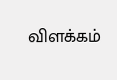விளக்கம்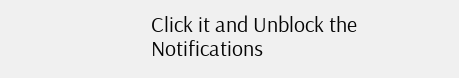Click it and Unblock the Notifications